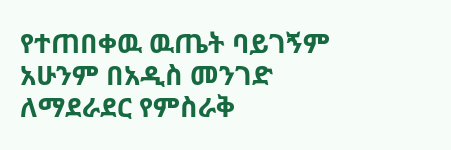የተጠበቀዉ ዉጤት ባይገኝም አሁንም በአዲስ መንገድ ለማደራደር የምስራቅ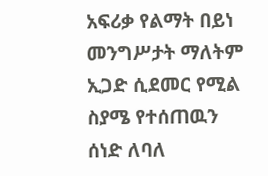አፍሪቃ የልማት በይነ መንግሥታት ማለትም ኢጋድ ሲደመር የሚል ስያሜ የተሰጠዉን ሰነድ ለባለ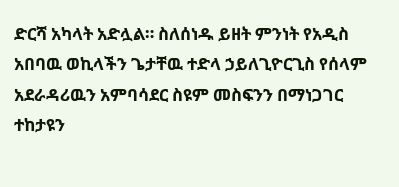ድርሻ አካላት አድሏል። ስለሰነዱ ይዘት ምንነት የአዲስ አበባዉ ወኪላችን ጌታቸዉ ተድላ ኃይለጊዮርጊስ የሰላም አደራዳሪዉን አምባሳደር ስዩም መስፍንን በማነጋገር ተከታዩን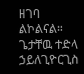ዘገባ ልኮልናል።
ጌታቸዉ ተድላ ኃይለጊዮርጊስ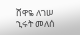ሸዋዬ ለገሠ
ኂሩት መለሰ